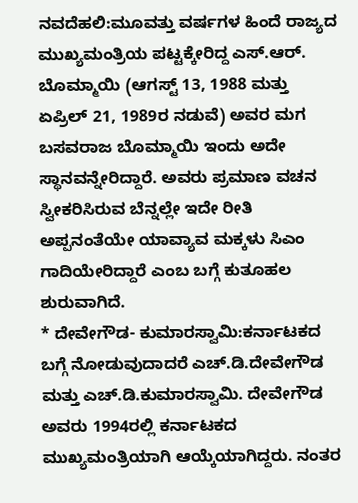ನವದೆಹಲಿ:ಮೂವತ್ತು ವರ್ಷಗಳ ಹಿಂದೆ ರಾಜ್ಯದ ಮುಖ್ಯಮಂತ್ರಿಯ ಪಟ್ಟಕ್ಕೇರಿದ್ದ ಎಸ್‌.ಆರ್‌. ಬೊಮ್ಮಾಯಿ (ಆಗಸ್ಟ್ 13, 1988 ಮತ್ತು ಏಪ್ರಿಲ್ 21, 1989ರ ನಡುವೆ) ಅವರ ಮಗ ಬಸವರಾಜ ಬೊಮ್ಮಾಯಿ ಇಂದು ಅದೇ ಸ್ಥಾನವನ್ನೇರಿದ್ದಾರೆ. ಅವರು ಪ್ರಮಾಣ ವಚನ ಸ್ವೀಕರಿಸಿರುವ ಬೆನ್ನಲ್ಲೇ ಇದೇ ರೀತಿ ಅಪ್ಪನಂತೆಯೇ ಯಾವ್ಯಾವ ಮಕ್ಕಳು ಸಿಎಂ ಗಾದಿಯೇರಿದ್ದಾರೆ ಎಂಬ ಬಗ್ಗೆ ಕುತೂಹಲ ಶುರುವಾಗಿದೆ.
* ದೇವೇಗೌಡ- ಕುಮಾರಸ್ವಾಮಿ:ಕರ್ನಾಟಕದ ಬಗ್ಗೆ ನೋಡುವುದಾದರೆ ಎಚ್‌.ಡಿ.ದೇವೇಗೌಡ ಮತ್ತು ಎಚ್.ಡಿ.ಕುಮಾರಸ್ವಾಮಿ. ದೇವೇಗೌಡ ಅವರು 1994ರಲ್ಲಿ ಕರ್ನಾಟಕದ ಮುಖ್ಯಮಂತ್ರಿಯಾಗಿ ಆಯ್ಕೆಯಾಗಿದ್ದರು. ನಂತರ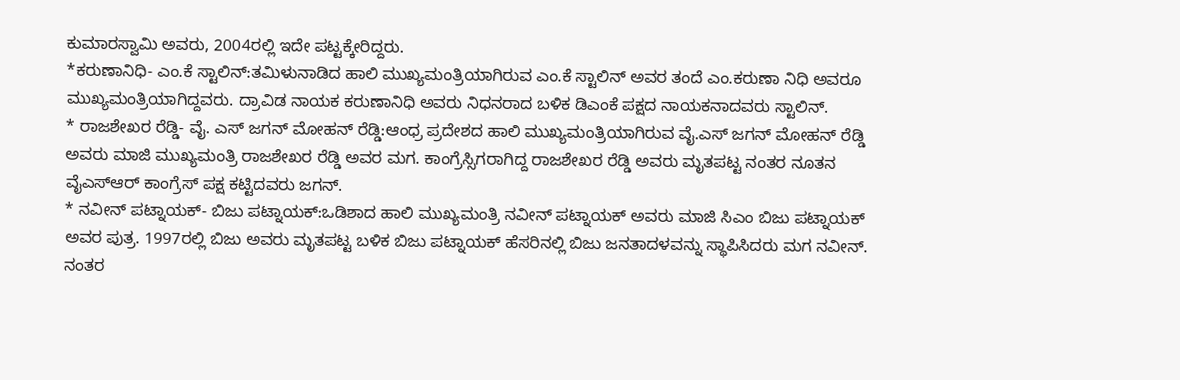ಕುಮಾರಸ್ವಾಮಿ ಅವರು, 2004ರಲ್ಲಿ ಇದೇ ಪಟ್ಟಕ್ಕೇರಿದ್ದರು.
*ಕರುಣಾನಿಧಿ- ಎಂ.ಕೆ ಸ್ಟಾಲಿನ್‌:ತಮಿಳುನಾಡಿದ ಹಾಲಿ ಮುಖ್ಯಮಂತ್ರಿಯಾಗಿರುವ ಎಂ.ಕೆ ಸ್ಟಾಲಿನ್ ಅವರ ತಂದೆ ಎಂ.ಕರುಣಾ ನಿಧಿ ಅವರೂ ಮುಖ್ಯಮಂತ್ರಿಯಾಗಿದ್ದವರು. ದ್ರಾವಿಡ ನಾಯಕ ಕರುಣಾನಿಧಿ ಅವರು ನಿಧನರಾದ ಬಳಿಕ ಡಿಎಂಕೆ ಪಕ್ಷದ ನಾಯಕನಾದವರು ಸ್ಟಾಲಿನ್.
* ರಾಜಶೇಖರ ರೆಡ್ಡಿ- ವೈ. ಎಸ್ ಜಗನ್ ಮೋಹನ್ ರೆಡ್ಡಿ:ಆಂಧ್ರ ಪ್ರದೇಶದ ಹಾಲಿ ಮುಖ್ಯಮಂತ್ರಿಯಾಗಿರುವ ವೈ.ಎಸ್ ಜಗನ್ ಮೋಹನ್ ರೆಡ್ಡಿ ಅವರು ಮಾಜಿ ಮುಖ್ಯಮಂತ್ರಿ ರಾಜಶೇಖರ ರೆಡ್ಡಿ ಅವರ ಮಗ. ಕಾಂಗ್ರೆಸ್ಸಿಗರಾಗಿದ್ದ ರಾಜಶೇಖರ ರೆಡ್ಡಿ ಅವರು ಮೃತಪಟ್ಟ ನಂತರ ನೂತನ ವೈಎಸ್ಆರ್ ಕಾಂಗ್ರೆಸ್ ಪಕ್ಷ ಕಟ್ಟಿದವರು ಜಗನ್.
* ನವೀನ್ ಪಟ್ನಾಯಕ್- ಬಿಜು ಪಟ್ನಾಯಕ್:ಒಡಿಶಾದ ಹಾಲಿ ಮುಖ್ಯಮಂತ್ರಿ ನವೀನ್ ಪಟ್ನಾಯಕ್ ಅವರು ಮಾಜಿ ಸಿಎಂ ಬಿಜು ಪಟ್ನಾಯಕ್ ಅವರ ಪುತ್ರ. 1997ರಲ್ಲಿ ಬಿಜು ಅವರು ಮೃತಪಟ್ಟ ಬಳಿಕ ಬಿಜು ಪಟ್ನಾಯಕ್ ಹೆಸರಿನಲ್ಲಿ ಬಿಜು ಜನತಾದಳವನ್ನು ಸ್ಥಾಪಿಸಿದರು ಮಗ ನವೀನ್‌. ನಂತರ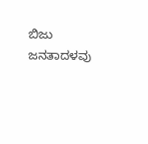ಬಿಜು ಜನತಾದಳವು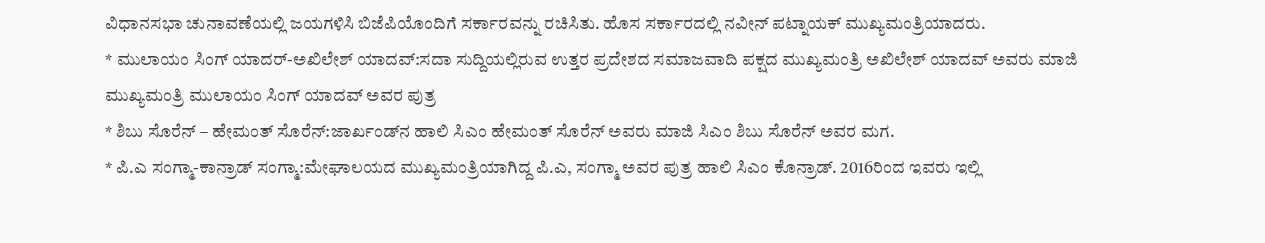ವಿಧಾನಸಭಾ ಚುನಾವಣೆಯಲ್ಲಿ ಜಯಗಳಿಸಿ ಬಿಜೆಪಿಯೊಂದಿಗೆ ಸರ್ಕಾರವನ್ನು ರಚಿಸಿತು. ಹೊಸ ಸರ್ಕಾರದಲ್ಲಿ ನವೀನ್ ಪಟ್ನಾಯಕ್ ಮುಖ್ಯಮಂತ್ರಿಯಾದರು.
* ಮುಲಾಯಂ ಸಿಂಗ್ ಯಾದರ್‌-ಅಖಿಲೇಶ್ ಯಾದವ್:ಸದಾ ಸುದ್ದಿಯಲ್ಲಿರುವ ಉತ್ತರ ಪ್ರದೇಶದ ಸಮಾಜವಾದಿ ಪಕ್ಷದ ಮುಖ್ಯಮಂತ್ರಿ ಅಖಿಲೇಶ್‌ ಯಾದವ್‌ ಅವರು ಮಾಜಿ ಮುಖ್ಯಮಂತ್ರಿ ಮುಲಾಯಂ ಸಿಂಗ್ ಯಾದವ್ ಅವರ ಪುತ್ರ
* ಶಿಬು ಸೊರೆನ್ – ಹೇಮಂತ್ ಸೊರೆನ್:ಜಾರ್ಖಂಡ್‌ನ ಹಾಲಿ ಸಿಎಂ ಹೇಮಂತ್ ಸೊರೆನ್ ಅವರು ಮಾಜಿ ಸಿಎಂ ಶಿಬು ಸೊರೆನ್ ಅವರ ಮಗ.
* ಪಿ.ಎ ಸಂಗ್ಮಾ-ಕಾನ್ರಾಡ್ ಸಂಗ್ಮಾ:ಮೇಘಾಲಯದ ಮುಖ್ಯಮಂತ್ರಿಯಾಗಿದ್ದ ಪಿ.ಎ, ಸಂಗ್ಮಾ ಅವರ ಪುತ್ರ ಹಾಲಿ ಸಿಎಂ ಕೊನ್ರಾಡ್‌. 2016ರಿಂದ ಇವರು ಇಲ್ಲಿ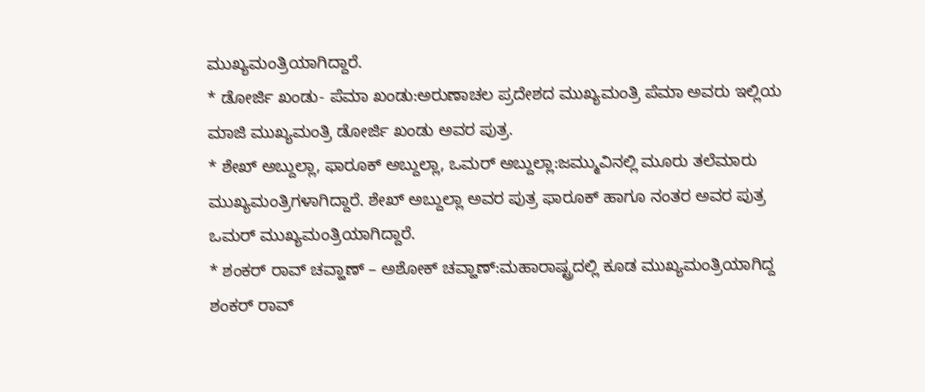ಮುಖ್ಯಮಂತ್ರಿಯಾಗಿದ್ದಾರೆ.
* ಡೋರ್ಜಿ ಖಂಡು- ಪೆಮಾ ಖಂಡು:ಅರುಣಾಚಲ ಪ್ರದೇಶದ ಮುಖ್ಯಮಂತ್ರಿ ಪೆಮಾ ಅವರು ಇಲ್ಲಿಯ ಮಾಜಿ ಮುಖ್ಯಮಂತ್ರಿ ಡೋರ್ಜಿ ಖಂಡು ಅವರ ಪುತ್ರ.
* ಶೇಖ್‌ ಅಬ್ದುಲ್ಲಾ, ಫಾರೂಕ್‌ ಅಬ್ದುಲ್ಲಾ, ಒಮರ್‌ ಅಬ್ದುಲ್ಲಾ:ಜಮ್ಮುವಿನಲ್ಲಿ ಮೂರು ತಲೆಮಾರು ಮುಖ್ಯಮಂತ್ರಿಗಳಾಗಿದ್ದಾರೆ. ಶೇಖ್‌ ಅಬ್ದುಲ್ಲಾ ಅವರ ಪುತ್ರ ಫಾರೂಕ್‌ ಹಾಗೂ ನಂತರ ಅವರ ಪುತ್ರ ಒಮರ್‌ ಮುಖ್ಯಮಂತ್ರಿಯಾಗಿದ್ದಾರೆ.
* ಶಂಕರ್‌ ರಾವ್ ಚವ್ಹಾಣ್ – ಅಶೋಕ್ ಚವ್ಹಾಣ್:ಮಹಾರಾಷ್ಟ್ರದಲ್ಲಿ ಕೂಡ ಮುಖ್ಯಮಂತ್ರಿಯಾಗಿದ್ದ ಶಂಕರ್‌ ರಾವ್‌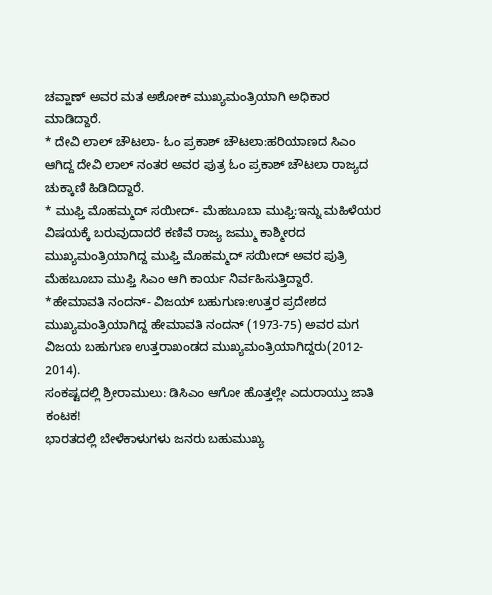ಚವ್ಹಾಣ್‌ ಅವರ ಮತ ಅಶೋಕ್‌ ಮುಖ್ಯಮಂತ್ರಿಯಾಗಿ ಅಧಿಕಾರ ಮಾಡಿದ್ದಾರೆ.
* ದೇವಿ ಲಾಲ್‌ ಚೌಟಲಾ- ಓಂ ಪ್ರಕಾಶ್ ಚೌಟಲಾ:ಹರಿಯಾಣದ ಸಿಎಂ ಆಗಿದ್ದ ದೇವಿ ಲಾಲ್ ನಂತರ ಅವರ ಪುತ್ರ ಓಂ ಪ್ರಕಾಶ್ ಚೌಟಲಾ ರಾಜ್ಯದ ಚುಕ್ಕಾಣಿ ಹಿಡಿದಿದ್ದಾರೆ.
* ಮುಫ್ತಿ ಮೊಹಮ್ಮದ್ ಸಯೀದ್- ಮೆಹಬೂಬಾ ಮುಫ್ತಿ:ಇನ್ನು ಮಹಿಳೆಯರ ವಿಷಯಕ್ಕೆ ಬರುವುದಾದರೆ ಕಣಿವೆ ರಾಜ್ಯ ಜಮ್ಮು ಕಾಶ್ಮೀರದ ಮುಖ್ಯಮಂತ್ರಿಯಾಗಿದ್ದ ಮುಫ್ತಿ ಮೊಹಮ್ಮದ್ ಸಯೀದ್ ಅವರ ಪುತ್ರಿ ಮೆಹಬೂಬಾ ಮುಫ್ತಿ ಸಿಎಂ ಆಗಿ ಕಾರ್ಯ ನಿರ್ವಹಿಸುತ್ತಿದ್ದಾರೆ.
*ಹೇಮಾವತಿ ನಂದನ್- ವಿಜಯ್ ಬಹುಗುಣ:ಉತ್ತರ ಪ್ರದೇಶದ ಮುಖ್ಯಮಂತ್ರಿಯಾಗಿದ್ದ ಹೇಮಾವತಿ ನಂದನ್ (1973-75) ಅವರ ಮಗ ವಿಜಯ ಬಹುಗುಣ ಉತ್ತರಾಖಂಡದ ಮುಖ್ಯಮಂತ್ರಿಯಾಗಿದ್ದರು(2012- 2014).
ಸಂಕಷ್ಟದಲ್ಲಿ ಶ್ರೀರಾಮುಲು: ಡಿಸಿಎಂ ಆಗೋ ಹೊತ್ತಲ್ಲೇ ಎದುರಾಯ್ತು ಜಾತಿ ಕಂಟಕ!
ಭಾರತದಲ್ಲಿ ಬೇಳೆಕಾಳುಗಳು ಜನರು ಬಹುಮುಖ್ಯ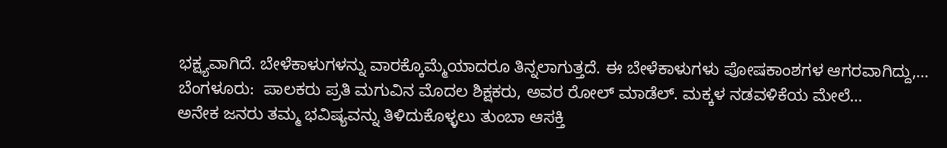ಭಕ್ಷ್ಯವಾಗಿದೆ. ಬೇಳೆಕಾಳುಗಳನ್ನು ವಾರಕ್ಕೊಮ್ಮೆಯಾದರೂ ತಿನ್ನಲಾಗುತ್ತದೆ. ಈ ಬೇಳೆಕಾಳುಗಳು ಪೋಷಕಾಂಶಗಳ ಆಗರವಾಗಿದ್ದು,…
ಬೆಂಗಳೂರು:  ಪಾಲಕರು ಪ್ರತಿ ಮಗುವಿನ ಮೊದಲ ಶಿಕ್ಷಕರು, ಅವರ ರೋಲ್ ಮಾಡೆಲ್. ಮಕ್ಕಳ ನಡವಳಿಕೆಯ ಮೇಲೆ…
ಅನೇಕ ಜನರು ತಮ್ಮ ಭವಿಷ್ಯವನ್ನು ತಿಳಿದುಕೊಳ್ಳಲು ತುಂಬಾ ಆಸಕ್ತಿ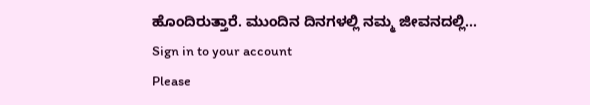ಹೊಂದಿರುತ್ತಾರೆ. ಮುಂದಿನ ದಿನಗಳಲ್ಲಿ ನಮ್ಮ ಜೀವನದಲ್ಲಿ…
Sign in to your account
Please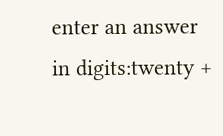enter an answer in digits:twenty +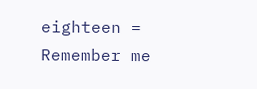eighteen =
Remember me